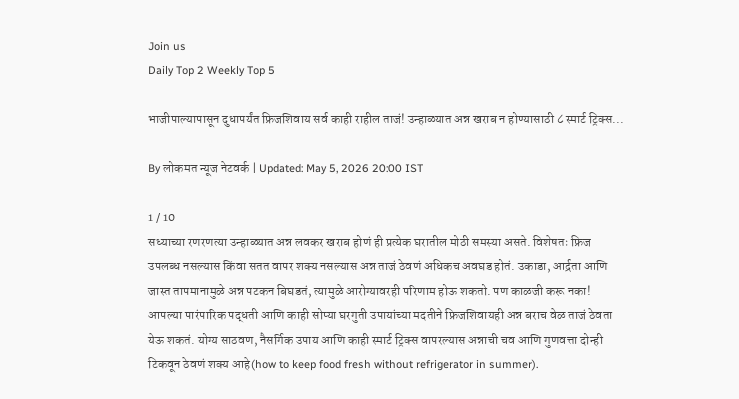Join us
Daily Top 2 Weekly Top 5

भाजीपाल्यापासून दुधापर्यंत फ्रिजशिवाय सर्व काही राहील ताजं! उन्हाळ्यात अन्न खराब न होण्यासाठी ८ स्मार्ट ट्रिक्स...

By लोकमत न्यूज नेटवर्क | Updated: May 5, 2026 20:00 IST

1 / 10
सध्याच्या रणरणत्या उन्हाळ्यात अन्न लवकर खराब होणं ही प्रत्येक घरातील मोठी समस्या असते. विशेषतः फ्रिज उपलब्ध नसल्यास किंवा सतत वापर शक्य नसल्यास अन्न ताजं ठेवणं अधिकच अवघड होतं. उकाडा, आर्द्रता आणि जास्त तापमानामुळे अन्न पटकन बिघडतं, त्यामुळे आरोग्यावरही परिणाम होऊ शकतो. पण काळजी करू नका! आपल्या पारंपारिक पद्धती आणि काही सोप्या घरगुती उपायांच्या मदतीने फ्रिजशिवायही अन्न बराच वेळ ताजं ठेवता येऊ शकतं. योग्य साठवण, नैसर्गिक उपाय आणि काही स्मार्ट ट्रिक्स वापरल्यास अन्नाची चव आणि गुणवत्ता दोन्ही टिकवून ठेवणं शक्य आहे(how to keep food fresh without refrigerator in summer).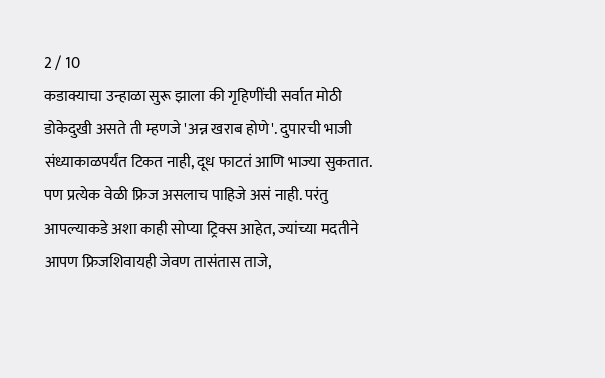2 / 10
कडाक्याचा उन्हाळा सुरू झाला की गृहिणींची सर्वात मोठी डोकेदुखी असते ती म्हणजे 'अन्न खराब होणे'. दुपारची भाजी संध्याकाळपर्यंत टिकत नाही, दूध फाटतं आणि भाज्या सुकतात. पण प्रत्येक वेळी फ्रिज असलाच पाहिजे असं नाही. परंतु आपल्याकडे अशा काही सोप्या ट्रिक्स आहेत, ज्यांच्या मदतीने आपण फ्रिजशिवायही जेवण तासंतास ताजे,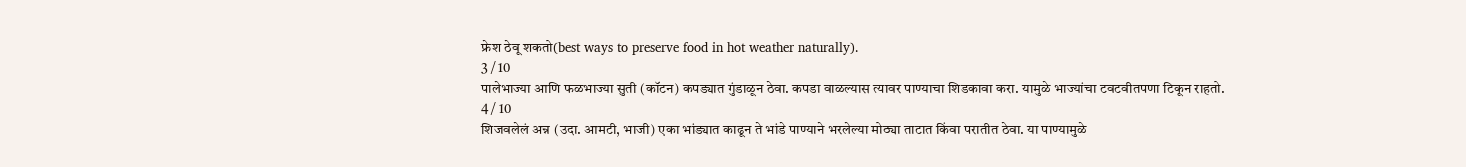फ्रेश ठेवू शकतो(best ways to preserve food in hot weather naturally).
3 / 10
पालेभाज्या आणि फळभाज्या सुती (कॉटन) कपड्यात गुंडाळून ठेवा. कपडा वाळल्यास त्यावर पाण्याचा शिडकावा करा. यामुळे भाज्यांचा टवटवीतपणा टिकून राहतो.
4 / 10
शिजवलेलं अन्न (उदा. आमटी, भाजी) एका भांड्यात काढून ते भांडे पाण्याने भरलेल्या मोठ्या ताटात किंवा परातीत ठेवा. या पाण्यामुळे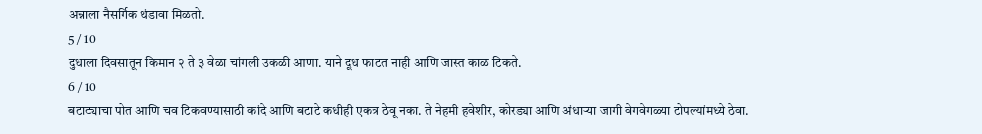अन्नाला नैसर्गिक थंडावा मिळतो.
5 / 10
दुधाला दिवसातून किमान २ ते ३ वेळा चांगली उकळी आणा. याने दूध फाटत नाही आणि जास्त काळ टिकते.
6 / 10
बटाट्याचा पोत आणि चव टिकवण्यासाठी कांदे आणि बटाटे कधीही एकत्र ठेवू नका. ते नेहमी हवेशीर, कोरड्या आणि अंधाऱ्या जागी वेगवेगळ्या टोपल्यांमध्ये ठेवा.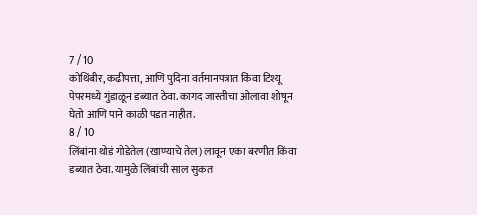7 / 10
कोथिंबीर, कढीपत्ता, आणि पुदिना वर्तमानपत्रात किंवा टिश्यू पेपरमध्ये गुंडाळून डब्यात ठेवा. कागद जास्तीचा ओलावा शोषून घेतो आणि पाने काळी पडत नाहीत.
8 / 10
लिंबांना थोडं गोडेतेल (खाण्याचे तेल) लावून एका बरणीत किंवा डब्यात ठेवा. यामुळे लिंबांची साल सुकत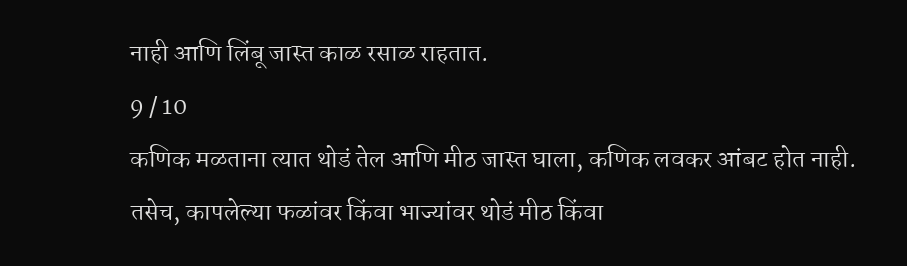नाही आणि लिंबू जास्त काळ रसाळ राहतात.
9 / 10
कणिक मळताना त्यात थोडं तेल आणि मीठ जास्त घाला, कणिक लवकर आंबट होत नाही. तसेच, कापलेल्या फळांवर किंवा भाज्यांवर थोडं मीठ किंवा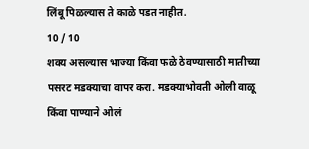लिंबू पिळल्यास ते काळे पडत नाहीत.
10 / 10
शक्य असल्यास भाज्या किंवा फळे ठेवण्यासाठी मातीच्या पसरट मडक्याचा वापर करा. मडक्याभोवती ओली वाळू किंवा पाण्याने ओलं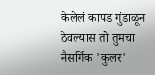केलेलं कापड गुंडाळून ठेवल्यास तो तुमचा नैसर्गिक 'कुलर'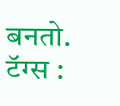बनतो.
टॅग्स :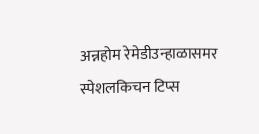अन्नहोम रेमेडीउन्हाळासमर स्पेशलकिचन टिप्स